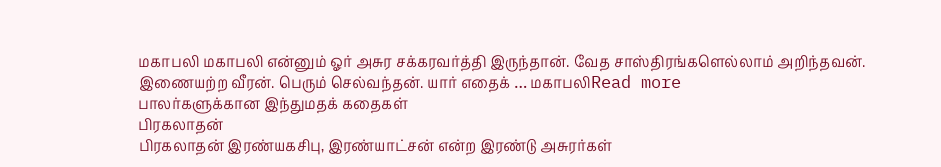மகாபலி மகாபலி என்னும் ஓர் அசுர சக்கரவர்த்தி இருந்தான். வேத சாஸ்திரங்களெல்லாம் அறிந்தவன். இணையற்ற வீரன். பெரும் செல்வந்தன். யார் எதைக் … மகாபலிRead more
பாலர்களுக்கான இந்துமதக் கதைகள்
பிரகலாதன்
பிரகலாதன் இரண்யகசிபு, இரண்யாட்சன் என்ற இரண்டு அசுரர்கள்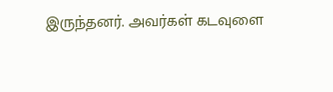இருந்தனர். அவர்கள் கடவுளை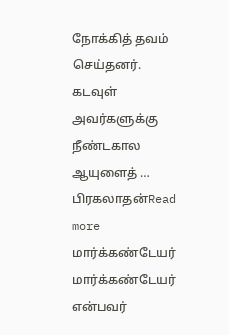நோக்கித் தவம் செய்தனர். கடவுள் அவர்களுக்கு நீண்டகால ஆயுளைத் … பிரகலாதன்Read more
மார்க்கண்டேயர்
மார்க்கண்டேயர் என்பவர்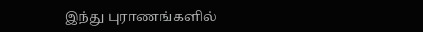இந்து புராணங்களில்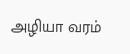அழியா வரம்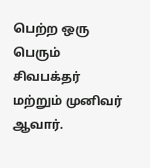பெற்ற ஒரு பெரும் சிவபக்தர் மற்றும் முனிவர் ஆவார்.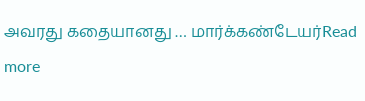அவரது கதையானது … மார்க்கண்டேயர்Read more